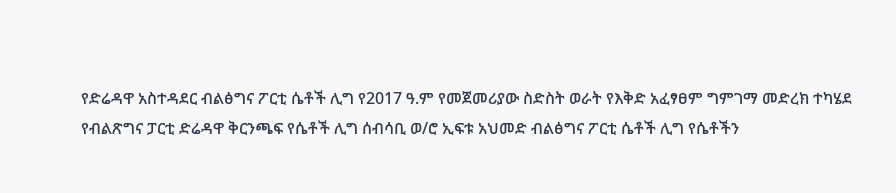የድሬዳዋ አስተዳደር ብልፅግና ፖርቲ ሴቶች ሊግ የ2017 ዓ.ም የመጀመሪያው ስድስት ወራት የእቅድ አፈፃፀም ግምገማ መድረክ ተካሄደ
የብልጽግና ፓርቲ ድሬዳዋ ቅርንጫፍ የሴቶች ሊግ ሰብሳቢ ወ/ሮ ኢፍቱ አህመድ ብልፅግና ፖርቲ ሴቶች ሊግ የሴቶችን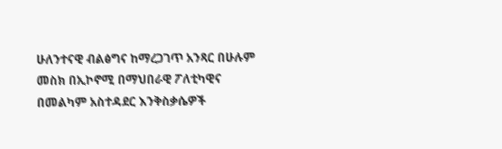ሁለንተናዊ ብልፅግና ከማረጋገጥ አንጻር በሁሉም መስክ በኢኮኖሚ በማህበራዊ ፖለቲካዊና በመልካም አስተዳደር እንቅስቃሴዎች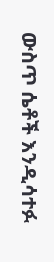ውስጥ ሴቶች እንዲሳተፉ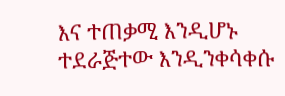እና ተጠቃሚ እንዲሆኑ ተደራጅተው እንዲንቀሳቀሱ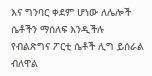እና ግንባር ቀደም ሆነው ለሌሎች ሴቶችን ማሰለፍ እንዲችሉ የብልጽግና ፖርቲ ሴቶች ሊግ ይሰራል ብለዋል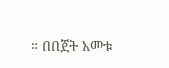። በበጀት አመቱ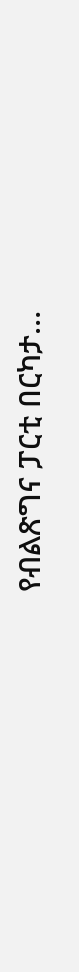የብልጽግና ፓርቲ በርካታ…